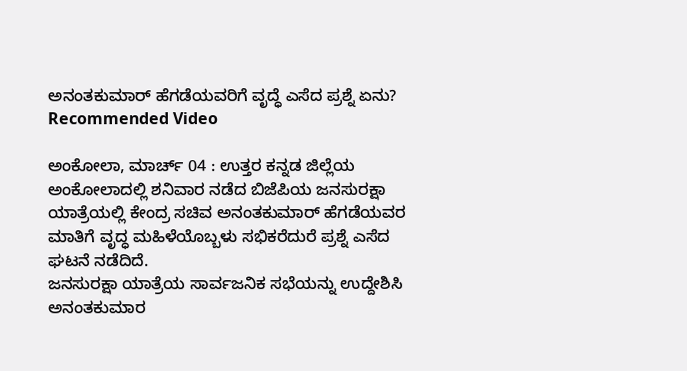ಅನಂತಕುಮಾರ್ ಹೆಗಡೆಯವರಿಗೆ ವೃದ್ಧೆ ಎಸೆದ ಪ್ರಶ್ನೆ ಏನು?
Recommended Video

ಅಂಕೋಲಾ, ಮಾರ್ಚ್ 04 : ಉತ್ತರ ಕನ್ನಡ ಜಿಲ್ಲೆಯ ಅಂಕೋಲಾದಲ್ಲಿ ಶನಿವಾರ ನಡೆದ ಬಿಜೆಪಿಯ ಜನಸುರಕ್ಷಾ ಯಾತ್ರೆಯಲ್ಲಿ ಕೇಂದ್ರ ಸಚಿವ ಅನಂತಕುಮಾರ್ ಹೆಗಡೆಯವರ ಮಾತಿಗೆ ವೃದ್ಧ ಮಹಿಳೆಯೊಬ್ಬಳು ಸಭಿಕರೆದುರೆ ಪ್ರಶ್ನೆ ಎಸೆದ ಘಟನೆ ನಡೆದಿದೆ.
ಜನಸುರಕ್ಷಾ ಯಾತ್ರೆಯ ಸಾರ್ವಜನಿಕ ಸಭೆಯನ್ನು ಉದ್ದೇಶಿಸಿ ಅನಂತಕುಮಾರ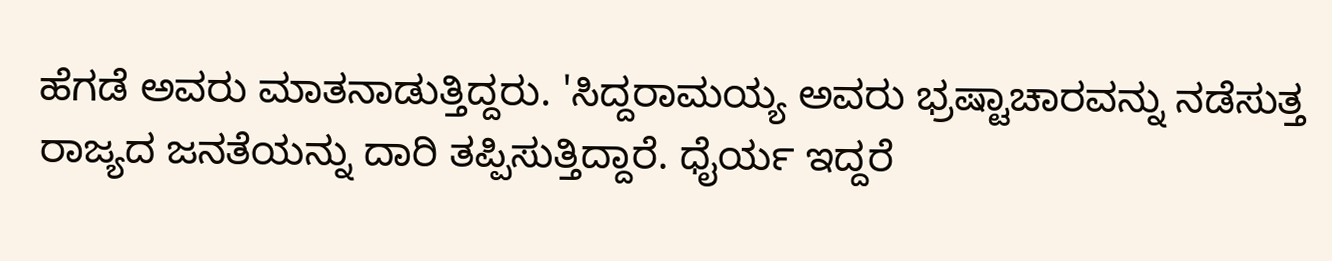ಹೆಗಡೆ ಅವರು ಮಾತನಾಡುತ್ತಿದ್ದರು. 'ಸಿದ್ದರಾಮಯ್ಯ ಅವರು ಭ್ರಷ್ಟಾಚಾರವನ್ನು ನಡೆಸುತ್ತ ರಾಜ್ಯದ ಜನತೆಯನ್ನು ದಾರಿ ತಪ್ಪಿಸುತ್ತಿದ್ದಾರೆ. ಧೈರ್ಯ ಇದ್ದರೆ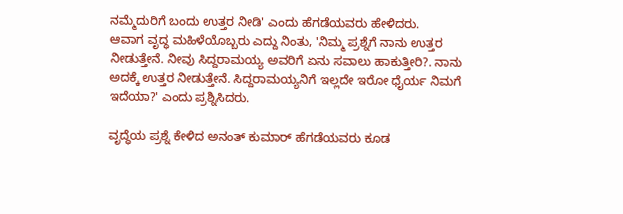ನಮ್ಮೆದುರಿಗೆ ಬಂದು ಉತ್ತರ ನೀಡಿ' ಎಂದು ಹೆಗಡೆಯವರು ಹೇಳಿದರು.
ಆವಾಗ ವೃದ್ಧ ಮಹಿಳೆಯೊಬ್ಬರು ಎದ್ದು ನಿಂತು, 'ನಿಮ್ಮ ಪ್ರಶ್ನೆಗೆ ನಾನು ಉತ್ತರ ನೀಡುತ್ತೇನೆ. ನೀವು ಸಿದ್ದರಾಮಯ್ಯ ಅವರಿಗೆ ಏನು ಸವಾಲು ಹಾಕುತ್ತೀರಿ?. ನಾನು ಅದಕ್ಕೆ ಉತ್ತರ ನೀಡುತ್ತೇನೆ. ಸಿದ್ದರಾಮಯ್ಯನಿಗೆ ಇಲ್ಲದೇ ಇರೋ ಧೈರ್ಯ ನಿಮಗೆ ಇದೆಯಾ?' ಎಂದು ಪ್ರಶ್ನಿಸಿದರು.

ವೃದ್ಧೆಯ ಪ್ರಶ್ನೆ ಕೇಳಿದ ಅನಂತ್ ಕುಮಾರ್ ಹೆಗಡೆಯವರು ಕೂಡ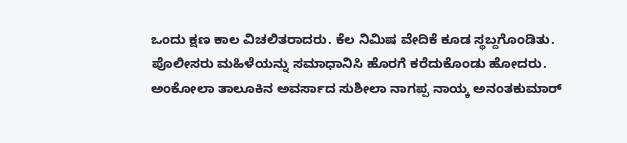ಒಂದು ಕ್ಷಣ ಕಾಲ ವಿಚಲಿತರಾದರು. ಕೆಲ ನಿಮಿಷ ವೇದಿಕೆ ಕೂಡ ಸ್ಥಬ್ದಗೊಂಡಿತು. ಪೊಲೀಸರು ಮಹಿಳೆಯನ್ನು ಸಮಾಧಾನಿಸಿ ಹೊರಗೆ ಕರೆದುಕೊಂಡು ಹೋದರು.
ಅಂಕೋಲಾ ತಾಲೂಕಿನ ಅವರ್ಸಾದ ಸುಶೀಲಾ ನಾಗಪ್ಪ ನಾಯ್ಕ ಅನಂತಕುಮಾರ್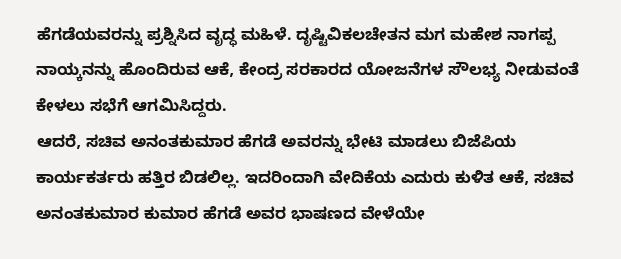ಹೆಗಡೆಯವರನ್ನು ಪ್ರಶ್ನಿಸಿದ ವೃದ್ಧ ಮಹಿಳೆ. ದೃಷ್ಟಿವಿಕಲಚೇತನ ಮಗ ಮಹೇಶ ನಾಗಪ್ಪ ನಾಯ್ಕನನ್ನು ಹೊಂದಿರುವ ಆಕೆ, ಕೇಂದ್ರ ಸರಕಾರದ ಯೋಜನೆಗಳ ಸೌಲಭ್ಯ ನೀಡುವಂತೆ ಕೇಳಲು ಸಭೆಗೆ ಆಗಮಿಸಿದ್ದರು.
ಆದರೆ, ಸಚಿವ ಅನಂತಕುಮಾರ ಹೆಗಡೆ ಅವರನ್ನು ಭೇಟಿ ಮಾಡಲು ಬಿಜೆಪಿಯ ಕಾರ್ಯಕರ್ತರು ಹತ್ತಿರ ಬಿಡಲಿಲ್ಲ. ಇದರಿಂದಾಗಿ ವೇದಿಕೆಯ ಎದುರು ಕುಳಿತ ಆಕೆ, ಸಚಿವ ಅನಂತಕುಮಾರ ಕುಮಾರ ಹೆಗಡೆ ಅವರ ಭಾಷಣದ ವೇಳೆಯೇ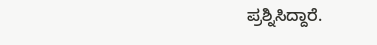ಪ್ರಶ್ನಿಸಿದ್ದಾರೆ.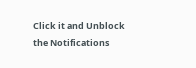Click it and Unblock the Notifications